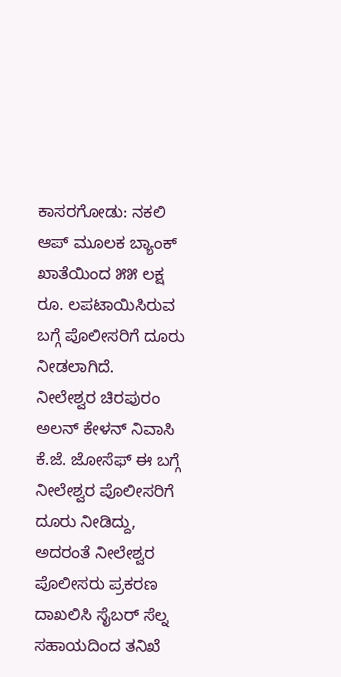ಕಾಸರಗೋಡು: ನಕಲಿ ಆಪ್ ಮೂಲಕ ಬ್ಯಾಂಕ್ ಖಾತೆಯಿಂದ ೫೫ ಲಕ್ಷ ರೂ. ಲಪಟಾಯಿಸಿರುವ ಬಗ್ಗೆ ಪೊಲೀಸರಿಗೆ ದೂರು ನೀಡಲಾಗಿದೆ.
ನೀಲೇಶ್ವರ ಚಿರಪುರಂ ಅಲನ್ ಕೇಳನ್ ನಿವಾಸಿ ಕೆ.ಜೆ. ಜೋಸೆಫ್ ಈ ಬಗ್ಗೆ ನೀಲೇಶ್ವರ ಪೊಲೀಸರಿಗೆ ದೂರು ನೀಡಿದ್ದು, ಅದರಂತೆ ನೀಲೇಶ್ವರ ಪೊಲೀಸರು ಪ್ರಕರಣ ದಾಖಲಿಸಿ ಸೈಬರ್ ಸೆಲ್ನ ಸಹಾಯದಿಂದ ತನಿಖೆ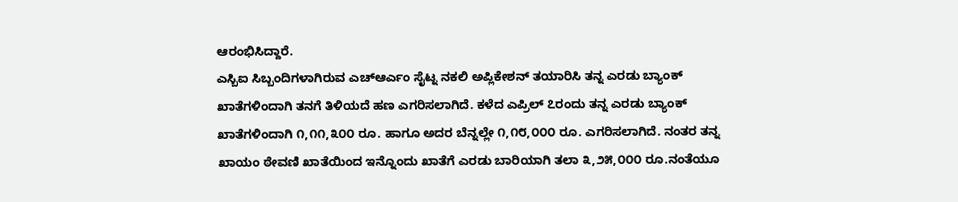ಆರಂಭಿಸಿದ್ದಾರೆ.
ಎಸ್ಬಿಐ ಸಿಬ್ಬಂದಿಗಳಾಗಿರುವ ಎಚ್ಆರ್ಎಂ ಸೈಟ್ನ ನಕಲಿ ಅಪ್ಲಿಕೇಶನ್ ತಯಾರಿಸಿ ತನ್ನ ಎರಡು ಬ್ಯಾಂಕ್ ಖಾತೆಗಳಿಂದಾಗಿ ತನಗೆ ತಿಳಿಯದೆ ಹಣ ಎಗರಿಸಲಾಗಿದೆ. ಕಳೆದ ಎಪ್ರಿಲ್ ೭ರಂದು ತನ್ನ ಎರಡು ಬ್ಯಾಂಕ್ ಖಾತೆಗಳಿಂದಾಗಿ ೧,೧೧,೩೦೦ ರೂ. ಹಾಗೂ ಅದರ ಬೆನ್ನಲ್ಲೇ ೧,೧೮,೦೦೦ ರೂ. ಎಗರಿಸಲಾಗಿದೆ. ನಂತರ ತನ್ನ ಖಾಯಂ ಠೇವಣಿ ಖಾತೆಯಿಂದ ಇನ್ನೊಂದು ಖಾತೆಗೆ ಎರಡು ಬಾರಿಯಾಗಿ ತಲಾ ೩,೨೫,೦೦೦ ರೂ.ನಂತೆಯೂ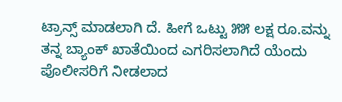ಟ್ರಾನ್ಸ್ ಮಾಡಲಾಗಿ ದೆ. ಹೀಗೆ ಒಟ್ಟು ೫೫ ಲಕ್ಷ ರೂ.ವನ್ನು ತನ್ನ ಬ್ಯಾಂಕ್ ಖಾತೆಯಿಂದ ಎಗರಿಸಲಾಗಿದೆ ಯೆಂದು ಪೊಲೀಸರಿಗೆ ನೀಡಲಾದ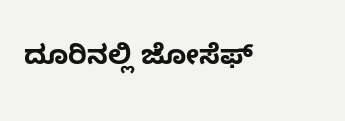ದೂರಿನಲ್ಲಿ ಜೋಸೆಫ್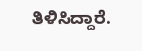ತಿಳಿಸಿದ್ದಾರೆ.